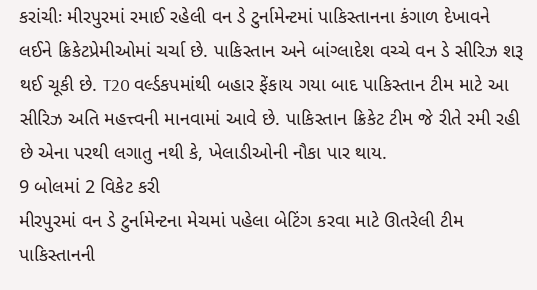કરાંચીઃ મીરપુરમાં રમાઈ રહેલી વન ડે ટુર્નામેન્ટમાં પાકિસ્તાનના કંગાળ દેખાવને લઈને ક્રિકેટપ્રેમીઓમાં ચર્ચા છે. પાકિસ્તાન અને બાંગ્લાદેશ વચ્ચે વન ડે સીરિઝ શરૂ થઈ ચૂકી છે. T20 વર્લ્ડકપમાંથી બહાર ફેંકાય ગયા બાદ પાકિસ્તાન ટીમ માટે આ સીરિઝ અતિ મહત્ત્વની માનવામાં આવે છે. પાકિસ્તાન ક્રિકેટ ટીમ જે રીતે રમી રહી છે એના પરથી લગાતુ નથી કે, ખેલાડીઓની નૌકા પાર થાય.
9 બોલમાં 2 વિકેટ કરી
મીરપુરમાં વન ડે ટુર્નામેન્ટના મેચમાં પહેલા બેટિંગ કરવા માટે ઊતરેલી ટીમ પાકિસ્તાનની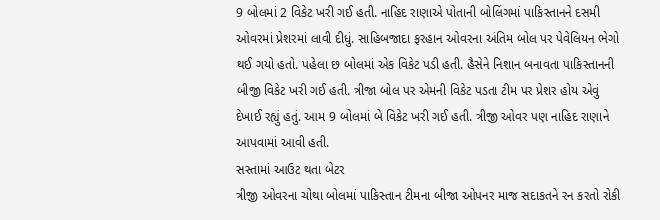9 બોલમાં 2 વિકેટ ખરી ગઈ હતી. નાહિદ રાણાએ પોતાની બોલિંગમાં પાકિસ્તાનને દસમી ઓવરમાં પ્રેશરમાં લાવી દીધું. સાહિબજાદા ફરહાન ઓવરના અંતિમ બોલ પર પેવેલિયન ભેગો થઈ ગયો હતો. પહેલા છ બોલમાં એક વિકેટ પડી હતી. હૈસેને નિશાન બનાવતા પાકિસ્તાનની બીજી વિકેટ ખરી ગઈ હતી. ત્રીજા બોલ પર એમની વિકેટ પડતા ટીમ પર પ્રેશર હોય એવું દેખાઈ રહ્યું હતું. આમ 9 બોલમાં બે વિકેટ ખરી ગઈ હતી. ત્રીજી ઓવર પણ નાહિદ રાણાને આપવામાં આવી હતી.
સસ્તામાં આઉટ થતા બેટર
ત્રીજી ઓવરના ચોથા બોલમાં પાકિસ્તાન ટીમના બીજા ઓપનર માજ સદાકતને રન કરતો રોકી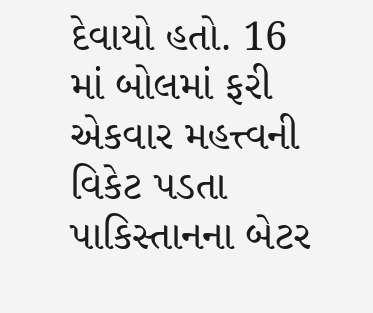દેવાયો હતો. 16 માં બોલમાં ફરી એકવાર મહત્ત્વની વિકેટ પડતા પાકિસ્તાનના બેટર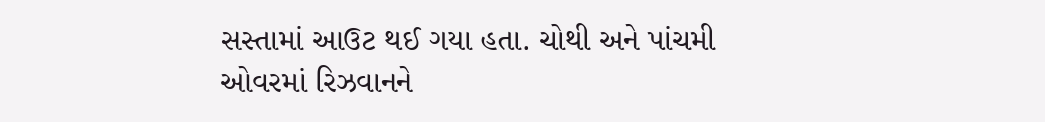સસ્તામાં આઉટ થઈ ગયા હતા. ચોથી અને પાંચમી ઓવરમાં રિઝવાનને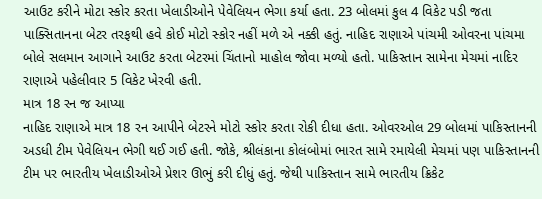આઉટ કરીને મોટા સ્કોર કરતા ખેલાડીઓને પેવેલિયન ભેગા કર્યા હતા. 23 બોલમાં કુલ 4 વિકેટ પડી જતા પાક્સિતાનના બેટર તરફથી હવે કોઈ મોટો સ્કોર નહીં મળે એ નક્કી હતું. નાહિદ રાણાએ પાંચમી ઓવરના પાંચમા બોલે સલમાન આગાને આઉટ કરતા બેટરમાં ચિંતાનો માહોલ જોવા મળ્યો હતો. પાકિસ્તાન સામેના મેચમાં નાદિર રાણાએ પહેલીવાર 5 વિકેટ ખેરવી હતી.
માત્ર 18 રન જ આપ્યા
નાહિદ રાણાએ માત્ર 18 રન આપીને બેટરને મોટો સ્કોર કરતા રોકી દીધા હતા. ઓવરઓલ 29 બોલમાં પાકિસ્તાનની અડધી ટીમ પેવેલિયન ભેગી થઈ ગઈ હતી. જોકે, શ્રીલંકાના કોલંબોમાં ભારત સામે રમાયેલી મેચમાં પણ પાકિસ્તાનની ટીમ પર ભારતીય ખેલાડીઓએ પ્રેશર ઊભું કરી દીધું હતું. જેથી પાકિસ્તાન સામે ભારતીય ક્રિકેટ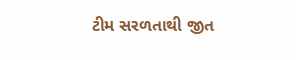ટીમ સરળતાથી જીત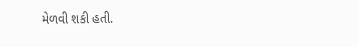મેળવી શકી હતી.